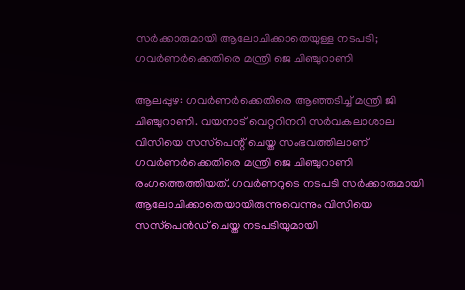സർക്കാരുമായി ആലോചിക്കാതെയുള്ള നടപടി; ഗവർണർക്കെതിരെ മന്ത്രി ജെ ചിഞ്ചുറാണി

ആലപ്പുഴ: ഗവർണർക്കെതിരെ ആഞ്ഞടിച്ച് മന്ത്രി ജി ചിഞ്ചുറാണി. വയനാട് വെറ്ററിനറി സർവകലാശാല വിസിയെ സസ്‌പെന്റ് ചെയ്ത സംഭവത്തിലാണ് ഗവർണർക്കെതിരെ മന്ത്രി ജെ ചിഞ്ചുറാണി രംഗത്തെത്തിയത്. ഗവർണറുടെ നടപടി സർക്കാരുമായി ആലോചിക്കാതെയായിരുന്നുവെന്നും വിസിയെ സസ്‌പെൻഡ് ചെയ്ത നടപടിയുമായി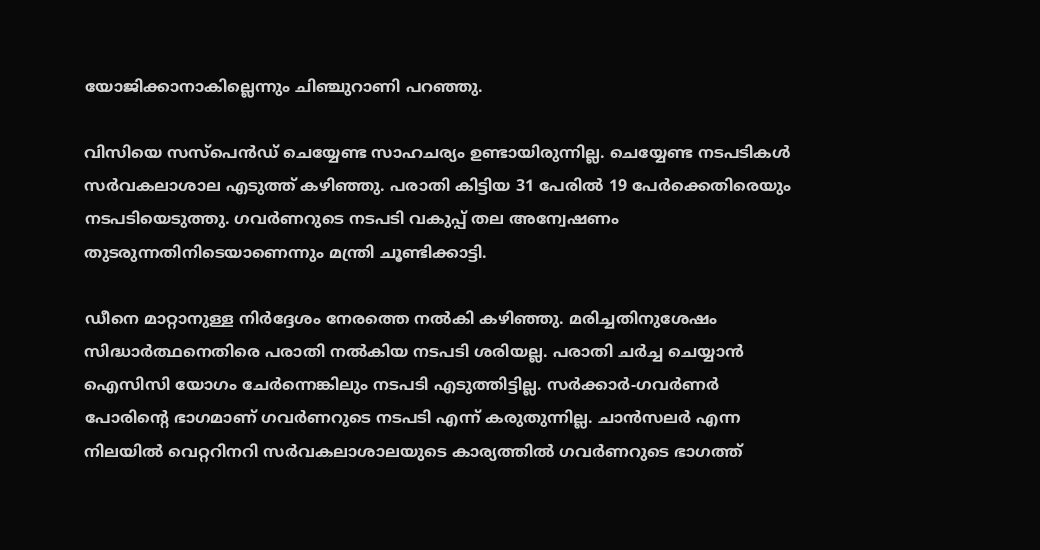യോജിക്കാനാകില്ലെന്നും ചിഞ്ചുറാണി പറഞ്ഞു.

വിസിയെ സസ്‌പെൻഡ് ചെയ്യേണ്ട സാഹചര്യം ഉണ്ടായിരുന്നില്ല. ചെയ്യേണ്ട നടപടികൾ സർവകലാശാല എടുത്ത് കഴിഞ്ഞു. പരാതി കിട്ടിയ 31 പേരിൽ 19 പേർക്കെതിരെയും നടപടിയെടുത്തു. ഗവർണറുടെ നടപടി വകുപ്പ് തല അന്വേഷണം തുടരുന്നതിനിടെയാണെന്നും മന്ത്രി ചൂണ്ടിക്കാട്ടി.

ഡീനെ മാറ്റാനുള്ള നിർദ്ദേശം നേരത്തെ നൽകി കഴിഞ്ഞു. മരിച്ചതിനുശേഷം സിദ്ധാർത്ഥനെതിരെ പരാതി നൽകിയ നടപടി ശരിയല്ല. പരാതി ചർച്ച ചെയ്യാൻ ഐസിസി യോഗം ചേർന്നെങ്കിലും നടപടി എടുത്തിട്ടില്ല. സർക്കാർ-ഗവർണർ പോരിന്റെ ഭാഗമാണ് ഗവർണറുടെ നടപടി എന്ന് കരുതുന്നില്ല. ചാൻസലർ എന്ന നിലയിൽ വെറ്ററിനറി സർവകലാശാലയുടെ കാര്യത്തിൽ ഗവർണറുടെ ഭാഗത്ത്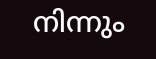നിന്നും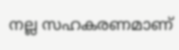നല്ല സഹകരണമാണ്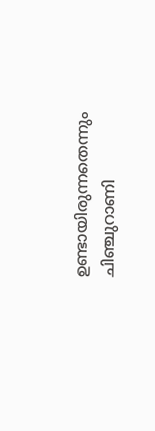ഉണ്ടായിരുന്നതെന്നും ചിഞ്ചുറാണി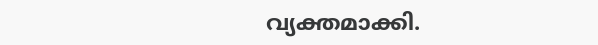വ്യക്തമാക്കി.